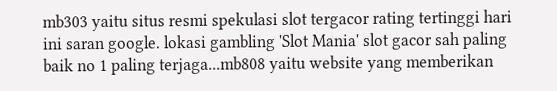mb303 yaitu situs resmi spekulasi slot tergacor rating tertinggi hari ini saran google. lokasi gambling 'Slot Mania' slot gacor sah paling baik no 1 paling terjaga...mb808 yaitu website yang memberikan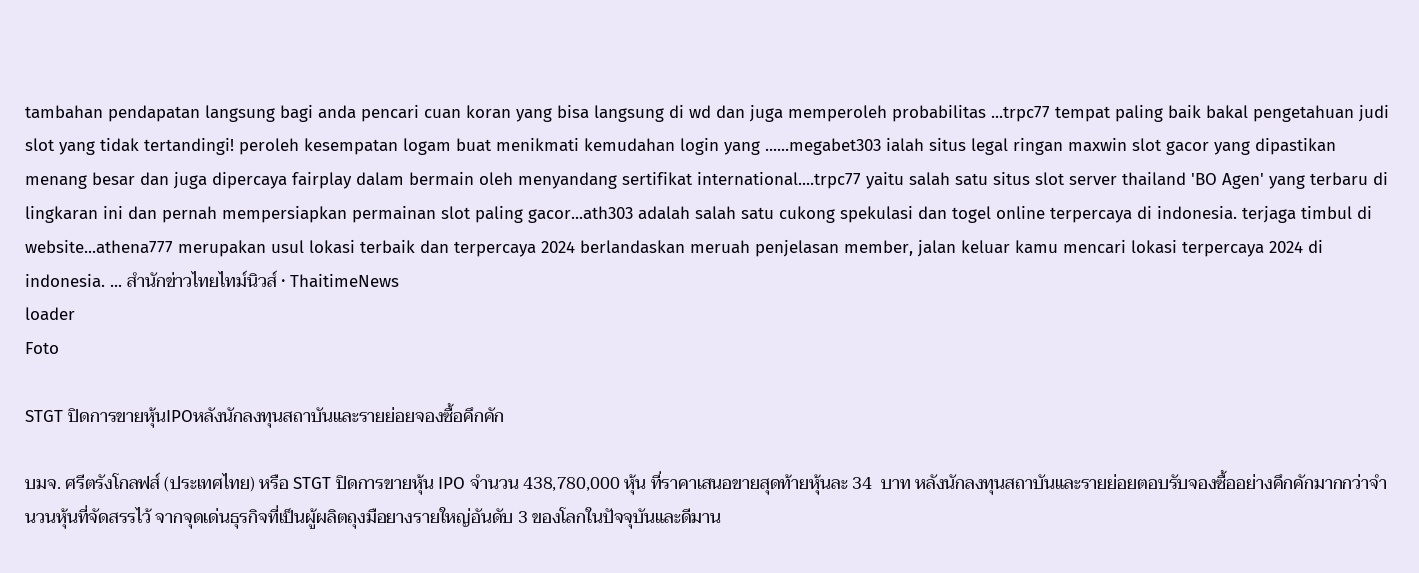tambahan pendapatan langsung bagi anda pencari cuan koran yang bisa langsung di wd dan juga memperoleh probabilitas ...trpc77 tempat paling baik bakal pengetahuan judi slot yang tidak tertandingi! peroleh kesempatan logam buat menikmati kemudahan login yang ......megabet303 ialah situs legal ringan maxwin slot gacor yang dipastikan menang besar dan juga dipercaya fairplay dalam bermain oleh menyandang sertifikat international....trpc77 yaitu salah satu situs slot server thailand 'BO Agen' yang terbaru di lingkaran ini dan pernah mempersiapkan permainan slot paling gacor...ath303 adalah salah satu cukong spekulasi dan togel online terpercaya di indonesia. terjaga timbul di website...athena777 merupakan usul lokasi terbaik dan terpercaya 2024 berlandaskan meruah penjelasan member, jalan keluar kamu mencari lokasi terpercaya 2024 di indonesia. ... สำนักข่าวไทยไทม์นิวส์ • ThaitimeNews
loader
Foto

STGT ปิดการขายหุ้นIPOหลังนักลงทุนสถาบันและรายย่อยจองซื้อคึกคัก

บมจ. ศรีตรังโกลฟส์ (ประเทศไทย) หรือ STGT ปิดการขายหุ้น IPO จำนวน 438,780,000 หุ้น ที่ราคาเสนอขายสุดท้ายหุ้นละ 34  บาท หลังนักลงทุนสถาบันและรายย่อยตอบรับจองซื้ออย่างคึกคักมากกว่าจำนวนหุ้นที่จัดสรรไว้ จากจุดเด่นธุรกิจที่เป็นผู้ผลิตถุงมือยางรายใหญ่อันดับ 3 ของโลกในปัจจุบันและดีมาน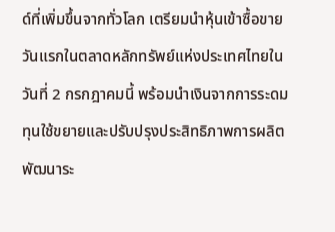ด์ที่เพิ่มขึ้นจากทั่วโลก เตรียมนำหุ้นเข้าซื้อขายวันแรกในตลาดหลักทรัพย์แห่งประเทศไทยในวันที่ 2 กรกฎาคมนี้ พร้อมนำเงินจากการระดมทุนใช้ขยายและปรับปรุงประสิทธิภาพการผลิต พัฒนาระ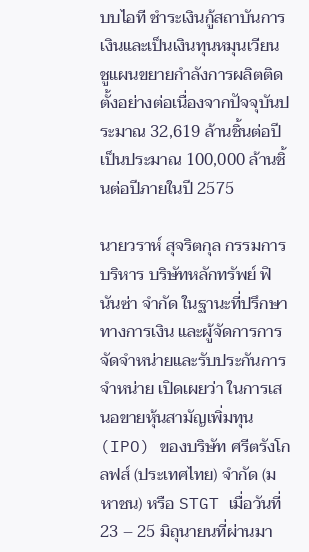บบไอที ชำระเงินกู้สถาบันการเงินและเป็นเงินทุนหมุนเวียน ชูแผนขยายกำลังการผลิตติดตั้งอย่างต่อเนื่องจากปัจจุบันประมาณ 32,619 ล้านชิ้นต่อปี เป็นประมาณ 100,000 ล้านชิ้นต่อปีภายในปี 2575

นายวราห์ สุจริตกุล กรรมการบริหาร บริษัทหลักทรัพย์ ฟินันซ่า จำกัด ในฐานะที่ปรึกษาทางการเงิน และผู้จัดการการจัดจำหน่ายและรับประกันการจำหน่าย เปิดเผยว่า ในการเสนอขายหุ้นสามัญเพิ่มทุน (IPO) ของบริษัท ศรีตรังโกลฟส์ (ประเทศไทย) จำกัด (มหาชน) หรือ STGT เมื่อวันที่ 23 – 25 มิถุนายนที่ผ่านมา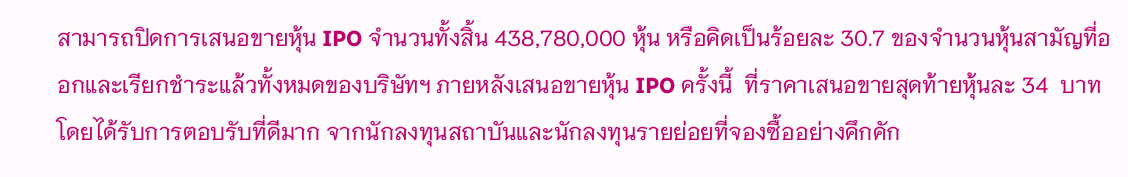สามารถปิดการเสนอขายหุ้น IPO จำนวนทั้งสิ้น 438,780,000 หุ้น หรือคิดเป็นร้อยละ 30.7 ของจำนวนหุ้นสามัญที่ออกและเรียกชำระแล้วทั้งหมดของบริษัทฯ ภายหลังเสนอขายหุ้น IPO ครั้งนี้  ที่ราคาเสนอขายสุดท้ายหุ้นละ 34  บาท โดยได้รับการตอบรับที่ดีมาก จากนักลงทุนสถาบันและนักลงทุนรายย่อยที่จองซื้ออย่างคึกคัก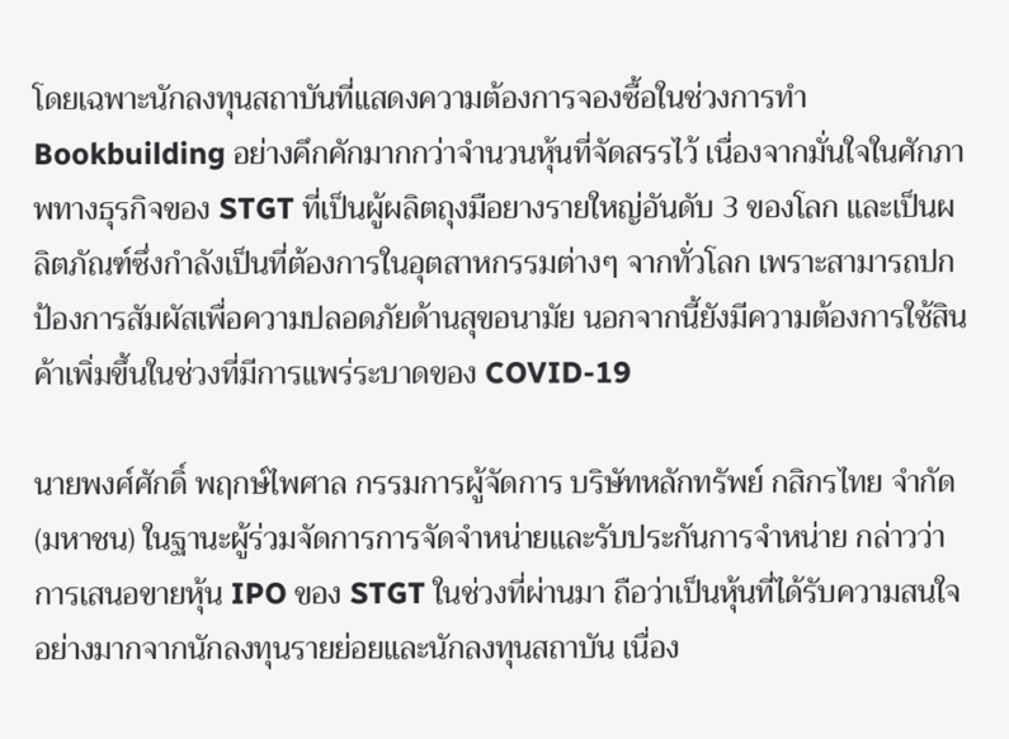โดยเฉพาะนักลงทุนสถาบันที่แสดงความต้องการจองซื้อในช่วงการทำ Bookbuilding อย่างคึกคักมากกว่าจำนวนหุ้นที่จัดสรรไว้ เนื่องจากมั่นใจในศักภาพทางธุรกิจของ STGT ที่เป็นผู้ผลิตถุงมือยางรายใหญ่อันดับ 3 ของโลก และเป็นผลิตภัณฑ์ซึ่งกำลังเป็นที่ต้องการในอุตสาหกรรมต่างๆ จากทั่วโลก เพราะสามารถปกป้องการสัมผัสเพื่อความปลอดภัยด้านสุขอนามัย นอกจากนี้ยังมีความต้องการใช้สินค้าเพิ่มขึ้นในช่วงที่มีการแพร่ระบาดของ COVID-19

นายพงศ์ศักดิ์ พฤกษ์ไพศาล กรรมการผู้จัดการ บริษัทหลักทรัพย์ กสิกรไทย จำกัด (มหาชน) ในฐานะผู้ร่วมจัดการการจัดจำหน่ายและรับประกันการจำหน่าย กล่าวว่า การเสนอขายหุ้น IPO ของ STGT ในช่วงที่ผ่านมา ถือว่าเป็นหุ้นที่ได้รับความสนใจอย่างมากจากนักลงทุนรายย่อยและนักลงทุนสถาบัน เนื่อง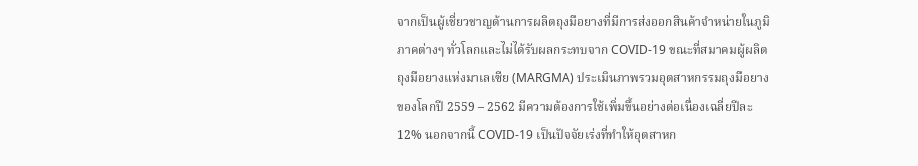จากเป็นผู้เชี่ยวชาญด้านการผลิตถุงมือยางที่มีการส่งออกสินค้าจำหน่ายในภูมิภาคต่างๆ ทั่วโลกและไม่ได้รับผลกระทบจาก COVID-19 ขณะที่สมาคมผู้ผลิตถุงมือยางแห่งมาเลเซีย (MARGMA) ประเมินภาพรวมอุตสาหกรรมถุงมือยางของโลกปี 2559 – 2562 มีความต้องการใช้เพิ่มขึ้นอย่างต่อเนื่องเฉลี่ยปีละ 12% นอกจากนี้ COVID-19 เป็นปัจจัยเร่งที่ทำให้อุตสาหก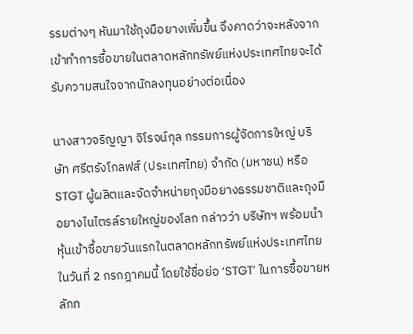รรมต่างๆ หันมาใช้ถุงมือยางเพิ่มขึ้น จึงคาดว่าจะหลังจากเข้าทำการซื้อขายในตลาดหลักทรัพย์แห่งประเทศไทยจะได้รับความสนใจจากนักลงทุนอย่างต่อเนื่อง

นางสาวจริญญา จิโรจน์กุล กรรมการผู้จัดการใหญ่ บริษัท ศรีตรังโกลฟส์ (ประเทศไทย) จำกัด (มหาชน) หรือ STGT ผู้ผลิตและจัดจำหน่ายถุงมือยางธรรมชาติและถุงมือยางไนไตรล์รายใหญ่ของโลก กล่าวว่า บริษัทฯ พร้อมนำหุ้นเข้าซื้อขายวันแรกในตลาดหลักทรัพย์แห่งประเทศไทยในวันที่ 2 กรกฎาคมนี้ โดยใช้ชื่อย่อ ‘STGT’ ในการซื้อขายหลักท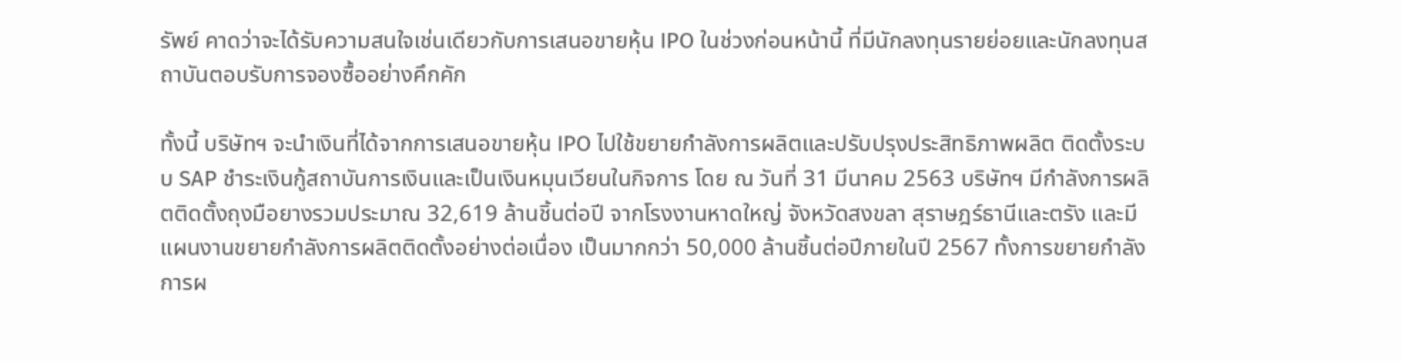รัพย์ คาดว่าจะได้รับความสนใจเช่นเดียวกับการเสนอขายหุ้น IPO ในช่วงก่อนหน้านี้ ที่มีนักลงทุนรายย่อยและนักลงทุนสถาบันตอบรับการจองซื้ออย่างคึกคัก

ทั้งนี้ บริษัทฯ จะนำเงินที่ได้จากการเสนอขายหุ้น IPO ไปใช้ขยายกำลังการผลิตและปรับปรุงประสิทธิภาพผลิต ติดตั้งระบบ SAP ชำระเงินกู้สถาบันการเงินและเป็นเงินหมุนเวียนในกิจการ โดย ณ วันที่ 31 มีนาคม 2563 บริษัทฯ มีกำลังการผลิตติดตั้งถุงมือยางรวมประมาณ 32,619 ล้านชิ้นต่อปี จากโรงงานหาดใหญ่ จังหวัดสงขลา สุราษฎร์ธานีและตรัง และมีแผนงานขยายกำลังการผลิตติดตั้งอย่างต่อเนื่อง เป็นมากกว่า 50,000 ล้านชิ้นต่อปีภายในปี 2567 ทั้งการขยายกำลังการผ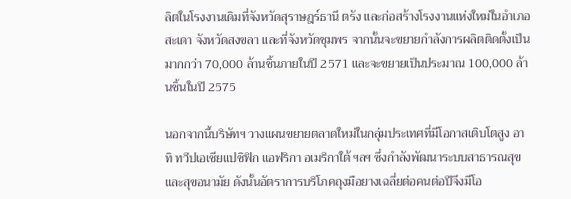ลิตในโรงงานเดิมที่จังหวัดสุราษฎร์ธานี ตรัง และก่อสร้างโรงงานแห่งใหม่ในอำเภอสะเดา จังหวัดสงขลา และที่จังหวัดชุมพร จากนั้นจะขยายกำลังการผลิตติดตั้งเป็นมากกว่า 70,000 ล้านชิ้นภายในปี 2571 และจะขยายเป็นประมาณ 100,000 ล้านชิ้นในปี 2575

นอกจากนี้บริษัทฯ วางแผนขยายตลาดใหม่ในกลุ่มประเทศที่มีโอกาสเติบโตสูง อาทิ ทวีปเอเชียแปซิฟิก แอฟริกา อเมริกาใต้ ฯลฯ ซึ่งกำลังพัฒนาระบบสาธารณสุขและสุขอนามัย ดังนั้นอัตราการบริโภคถุงมือยางเฉลี่ยต่อคนต่อปีจึงมีโอ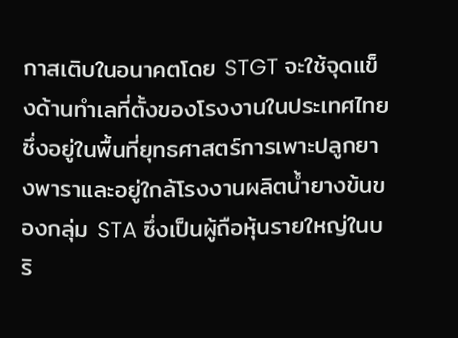กาสเติบในอนาคตโดย STGT จะใช้จุดแข็งด้านทำเลที่ตั้งของโรงงานในประเทศไทย ซึ่งอยู่ในพื้นที่ยุทธศาสตร์การเพาะปลูกยางพาราและอยู่ใกล้โรงงานผลิตน้ำยางข้นของกลุ่ม STA ซึ่งเป็นผู้ถือหุ้นรายใหญ่ในบริ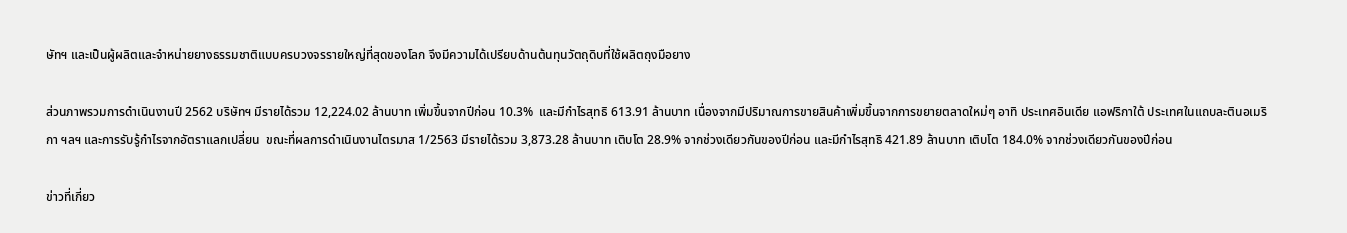ษัทฯ และเป็นผู้ผลิตและจำหน่ายยางธรรมชาติแบบครบวงจรรายใหญ่ที่สุดของโลก จึงมีความได้เปรียบด้านต้นทุนวัตถุดิบที่ใช้ผลิตถุงมือยาง

ส่วนภาพรวมการดำเนินงานปี 2562 บริษัทฯ มีรายได้รวม 12,224.02 ล้านบาท เพิ่มขึ้นจากปีก่อน 10.3%  และมีกำไรสุทธิ 613.91 ล้านบาท เนื่องจากมีปริมาณการขายสินค้าเพิ่มขึ้นจากการขยายตลาดใหม่ๆ อาทิ ประเทศอินเดีย แอฟริกาใต้ ประเทศในแถบละตินอเมริกา ฯลฯ และการรับรู้กำไรจากอัตราแลกเปลี่ยน  ขณะที่ผลการดำเนินงานไตรมาส 1/2563 มีรายได้รวม 3,873.28 ล้านบาท เติบโต 28.9% จากช่วงเดียวกันของปีก่อน และมีกำไรสุทธิ 421.89 ล้านบาท เติบโต 184.0% จากช่วงเดียวกันของปีก่อน

ข่าวที่เกี่ยว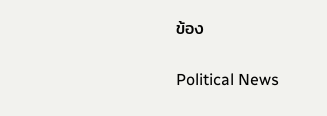ข้อง

Political News